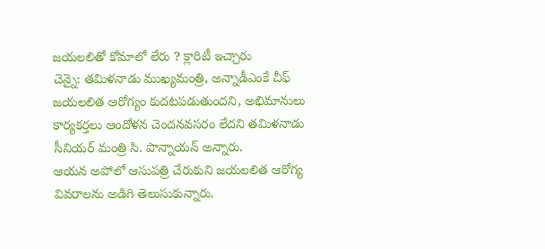జయలలితో కోమాలో లేరు ? క్లారిటీ ఇచ్చారు
చెన్నై: తమిళనాడు ముఖ్యమంత్రి, అన్నాడీఎంకే చీఫ్ జయలలిత ఆరోగ్యం కుదటపడుతుందని, అభిమానులు కార్యకర్తలు ఆందోళన చెందనవసరం లేదని తమిళనాడు సీనియర్ మంత్రి సి. పొన్నాయన్ అన్నారు.
ఆయన అపోలో ఆసుపత్రి చేరుకుని జయలలిత ఆరోగ్య వివరాలను అడిగి తెలుసుకున్నారు.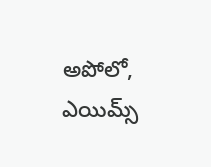అపోలో, ఎయిమ్స్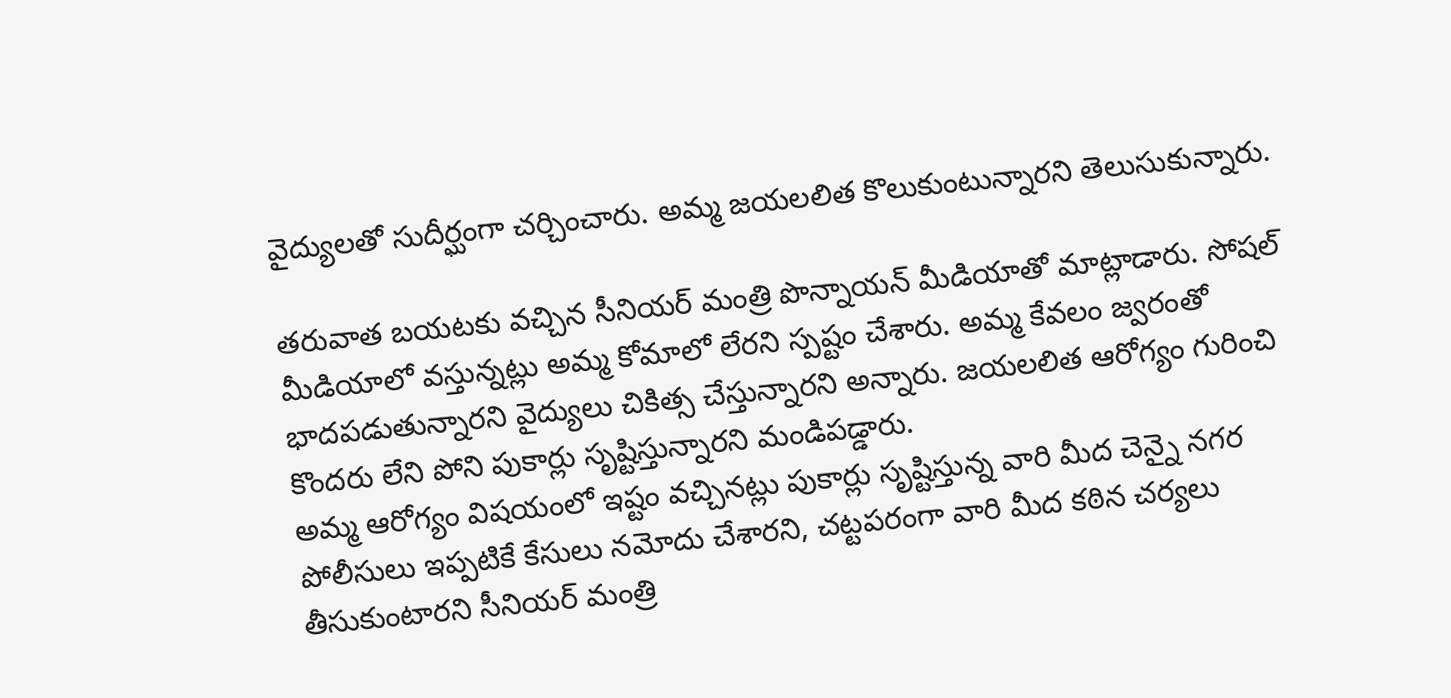వైద్యులతో సుదీర్ఘంగా చర్చించారు. అమ్మ జయలలిత కొలుకుంటున్నారని తెలుసుకున్నారు.

తరువాత బయటకు వచ్చిన సీనియర్ మంత్రి పొన్నాయన్ మీడియాతో మాట్లాడారు. సోషల్ మీడియాలో వస్తున్నట్లు అమ్మ కోమాలో లేరని స్పష్టం చేశారు. అమ్మ కేవలం జ్వరంతో భాదపడుతున్నారని వైద్యులు చికిత్స చేస్తున్నారని అన్నారు. జయలలిత ఆరోగ్యం గురించి కొందరు లేని పోని పుకార్లు సృష్టిస్తున్నారని మండిపడ్డారు.
అమ్మ ఆరోగ్యం విషయంలో ఇష్టం వచ్చినట్లు పుకార్లు సృష్టిస్తున్న వారి మీద చెన్నై నగర పోలీసులు ఇప్పటికే కేసులు నమోదు చేశారని, చట్టపరంగా వారి మీద కఠిన చర్యలు తీసుకుంటారని సీనియర్ మంత్రి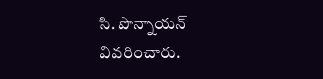సి. పొన్నాయన్ వివరించారు.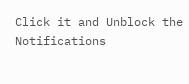Click it and Unblock the Notifications